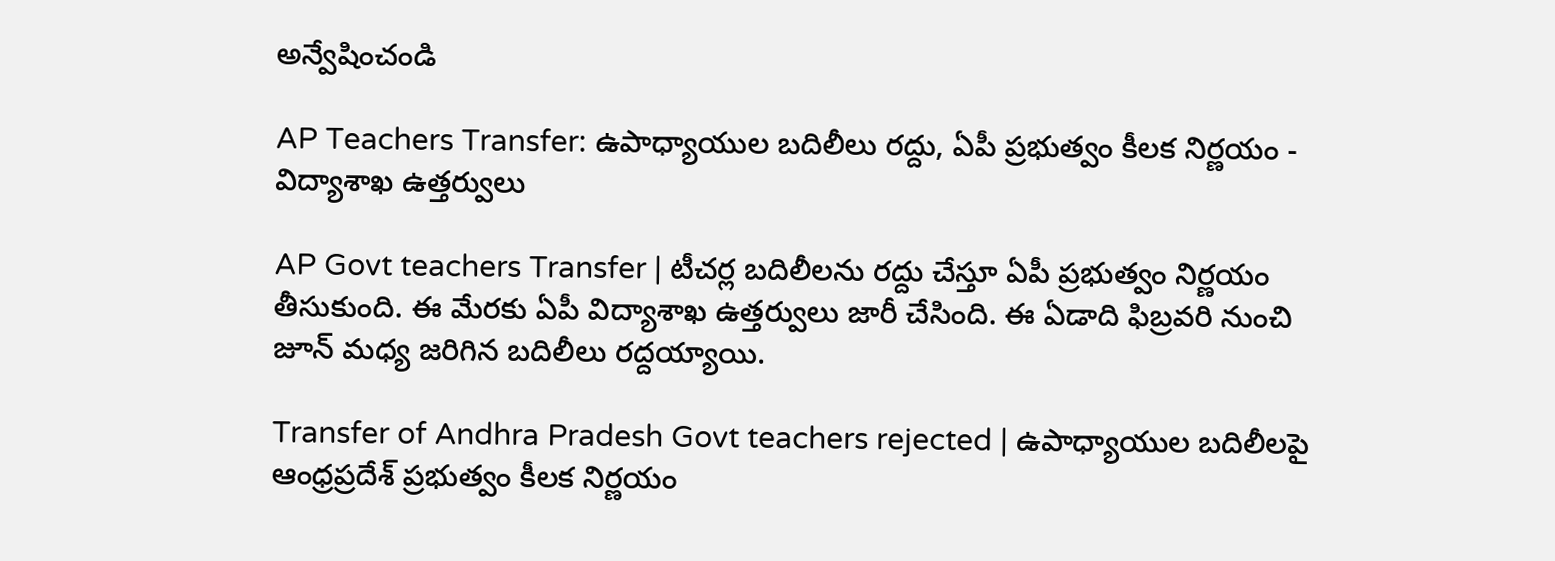అన్వేషించండి

AP Teachers Transfer: ఉపాధ్యాయుల బదిలీలు రద్దు, ఏపీ ప్రభుత్వం కీలక నిర్ణయం - విద్యాశాఖ ఉత్తర్వులు

AP Govt teachers Transfer | టీచర్ల బదిలీలను రద్దు చేస్తూ ఏపీ ప్రభుత్వం నిర్ణయం తీసుకుంది. ఈ మేరకు ఏపీ విద్యాశాఖ ఉత్తర్వులు జారీ చేసింది. ఈ ఏడాది ఫిబ్రవరి నుంచి జూన్ మధ్య జరిగిన బదిలీలు రద్దయ్యాయి.

Transfer of Andhra Pradesh Govt teachers rejected | ఉపాధ్యాయుల బదిలీలపై ఆంధ్రప్రదేశ్ ప్రభుత్వం కీలక నిర్ణయం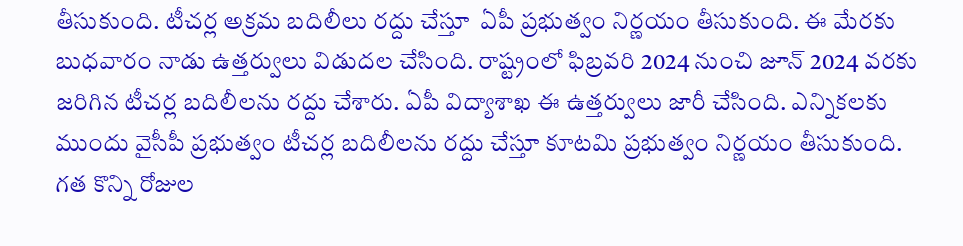తీసుకుంది. టీచర్ల అక్రమ బదిలీలు రద్దు చేస్తూ  ఏపీ ప్రభుత్వం నిర్ణయం తీసుకుంది. ఈ మేరకు బుధవారం నాడు ఉత్తర్వులు విడుదల చేసింది. రాష్ట్రంలో ఫిబ్రవరి 2024 నుంచి జూన్ 2024 వరకు జరిగిన టీచర్ల బదిలీలను రద్దు చేశారు. ఏపీ విద్యాశాఖ ఈ ఉత్తర్వులు జారీ చేసింది. ఎన్నికలకు ముందు వైసీపీ ప్రభుత్వం టీచర్ల బదిలీలను రద్దు చేస్తూ కూటమి ప్రభుత్వం నిర్ణయం తీసుకుంది. గత కొన్ని రోజుల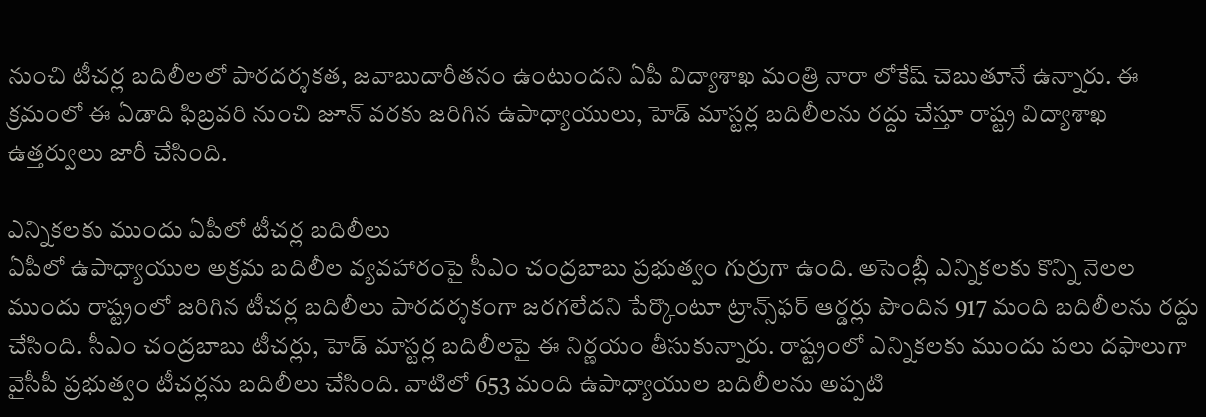నుంచి టీచర్ల బదిలీలలో పారదర్శకత, జవాబుదారీతనం ఉంటుందని ఏపీ విద్యాశాఖ మంత్రి నారా లోకేష్ చెబుతూనే ఉన్నారు. ఈ క్రమంలో ఈ ఏడాది ఫిబ్రవరి నుంచి జూన్ వరకు జరిగిన ఉపాధ్యాయులు, హెడ్ మాస్టర్ల బదిలీలను రద్దు చేస్తూ రాష్ట్ర విద్యాశాఖ ఉత్తర్వులు జారీ చేసింది.

ఎన్నికలకు ముందు ఏపీలో టీచర్ల బదిలీలు
ఏపీలో ఉపాధ్యాయుల అక్రమ బదిలీల వ్యవహారంపై సీఎం చంద్రబాబు ప్రభుత్వం గుర్రుగా ఉంది. అసెంబ్లీ ఎన్నికలకు కొన్ని నెలల ముందు రాష్ట్రంలో జరిగిన టీచర్ల బదిలీలు పారదర్శకంగా జరగలేదని పేర్కొంటూ ట్రాన్స్‌ఫర్ ఆర్డర్లు పొందిన 917 మంది బదిలీలను రద్దు చేసింది. సీఎం చంద్రబాబు టీచర్లు, హెడ్ మాస్టర్ల బదిలీలపై ఈ నిర్ణయం తీసుకున్నారు. రాష్ట్రంలో ఎన్నికలకు ముందు పలు దఫాలుగా వైసీపీ ప్రభుత్వం టీచర్లను బదిలీలు చేసింది. వాటిలో 653 మంది ఉపాధ్యాయుల బదిలీలను అప్పటి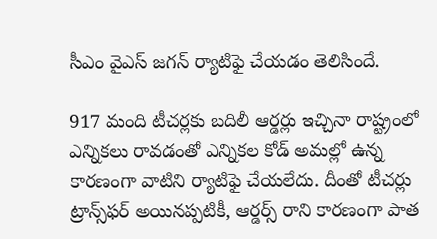సీఎం వైఎస్ జగన్ ర్యాటిఫై చేయడం తెలిసిందే.

917 మంది టీచర్లకు బదిలీ ఆర్డర్లు ఇచ్చినా రాష్ట్రంలో ఎన్నికలు రావడంతో ఎన్నికల కోడ్‌ అమల్లో ఉన్న కారణంగా వాటిని ర్యాటిఫై చేయలేదు. దీంతో టీచర్లు ట్రాన్స్‌ఫర్ అయినప్పటికీ, ఆర్డర్స్ రాని కారణంగా పాత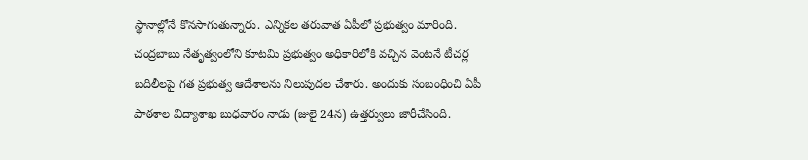స్థానాల్లోనే కొనసాగుతున్నారు. ఎన్నికల తరువాత ఏపీలో ప్రభుత్వం మారింది. చంద్రబాబు నేతృత్వంలోని కూటమి ప్రభుత్వం అధికారిలోకి వచ్చిన వెంటనే టీచర్ల బదిలీలపై గత ప్రభుత్వ ఆదేశాలను నిలుపుదల చేశారు. అందుకు సంబంధించి ఏపీ పాఠశాల విద్యాశాఖ బుధవారం నాడు (జులై 24న) ఉత్తర్వులు జారీచేసింది.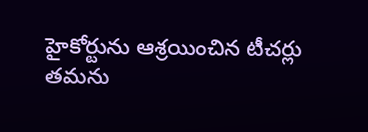హైకోర్టును ఆశ్రయించిన టీచర్లు
తమను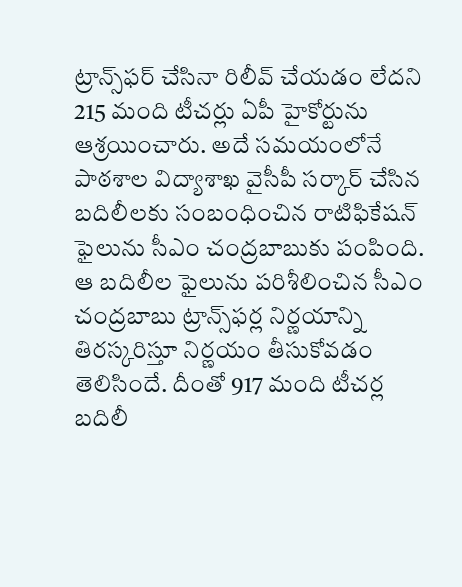ట్రాన్స్‌ఫర్ చేసినా రిలీవ్‌ చేయడం లేదని 215 మంది టీచర్లు ఏపీ హైకోర్టును ఆశ్రయించారు. అదే సమయంలోనే పాఠశాల విద్యాశాఖ వైసీపీ సర్కార్ చేసిన బదిలీలకు సంబంధించిన రాటిఫికేషన్‌ ఫైలును సీఎం చంద్రబాబుకు పంపింది. ఆ బదిలీల ఫైలును పరిశీలించిన సీఎం చంద్రబాబు ట్రాన్స్‌ఫర్ల నిర్ణయాన్ని తిరస్కరిస్తూ నిర్ణయం తీసుకోవడం తెలిసిందే. దీంతో 917 మంది టీచర్ల బదిలీ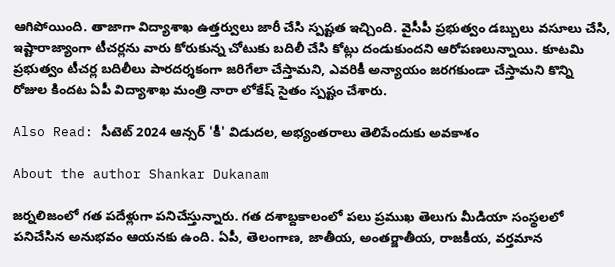ఆగిపోయింది. తాజాగా విద్యాశాఖ ఉత్తర్వులు జారీ చేసి స్పష్టత ఇచ్చింది. వైసీపీ ప్రభుత్వం డబ్బులు వసూలు చేసి, ఇష్టారాజ్యాంగా టీచర్లను వారు కోరుకున్న చోటుకు బదిలీ చేసి కోట్లు దండుకుందని ఆరోపణలున్నాయి. కూటమి ప్రభుత్వం టీచర్ల బదిలీలు పారదర్శకంగా జరిగేలా చేస్తామని, ఎవరికీ అన్యాయం జరగకుండా చేస్తామని కొన్ని రోజుల కిందట ఏపీ విద్యాశాఖ మంత్రి నారా లోకేష్ సైతం స్పష్టం చేశారు.

Also Read: సీటెట్‌ 2024 ఆన్సర్ 'కీ' విడుదల, అభ్యంతరాలు తెలిపేందుకు అవకాశం

About the author Shankar Dukanam

జర్నలిజంలో గత పదేళ్లుగా పనిచేస్తున్నారు. గత దశాబ్దకాలంలో పలు ప్రముఖ తెలుగు మీడియా సంస్థలలో పనిచేసిన అనుభవం ఆయనకు ఉంది. ఏపీ, తెలంగాణ, జాతీయ, అంతర్జాతీయ, రాజకీయ, వర్తమాన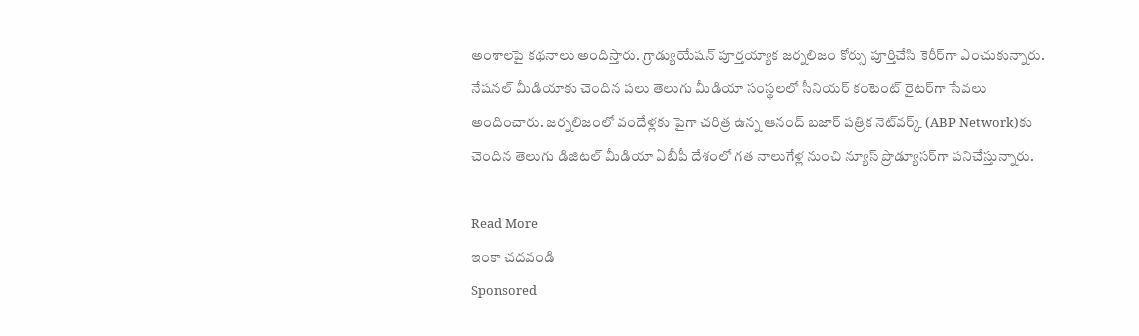అంశాలపై కథనాలు అందిస్తారు. గ్రాడ్యుయేషన్ పూర్తయ్యాక జర్నలిజం కోర్సు పూర్తిచేసి కెరీర్‌గా ఎంచుకున్నారు. నేషనల్ మీడియాకు చెందిన పలు తెలుగు మీడియా సంస్థలలో సీనియర్ కంటెంట్ రైటర్‌గా సేవలు అందించారు. జర్నలిజంలో వందేళ్లకు పైగా చరిత్ర ఉన్న ఆనంద్ బజార్ పత్రిక నెట్‌వర్క్ (ABP Network)కు చెందిన తెలుగు డిజిటల్ మీడియా ఏబీపీ దేశంలో గత నాలుగేళ్ల నుంచి న్యూస్ ప్రొడ్యూసర్‌గా పనిచేస్తున్నారు.

Read More
ఇంకా చదవండి
Sponsored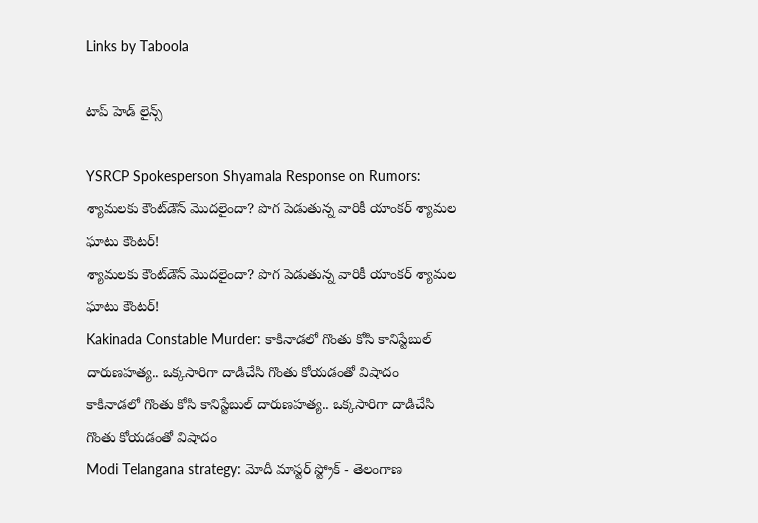Links by Taboola

టాప్ హెడ్ లైన్స్

YSRCP Spokesperson Shyamala Response on Rumors: శ్యామలకు కౌంట్‌డౌన్ మొదలైందా? పొగ పెడుతున్న వారికీ యాంకర్ శ్యామల ఘాటు కౌంటర్!
శ్యామలకు కౌంట్‌డౌన్ మొదలైందా? పొగ పెడుతున్న వారికీ యాంకర్ శ్యామల ఘాటు కౌంటర్!
Kakinada Constable Murder: కాకినాడలో గొంతు కోసి కానిస్టేబుల్ దారుణహత్య.. ఒక్కసారిగా దాడిచేసి గొంతు కోయడంతో విషాదం
కాకినాడలో గొంతు కోసి కానిస్టేబుల్ దారుణహత్య.. ఒక్కసారిగా దాడిచేసి గొంతు కోయడంతో విషాదం
Modi Telangana strategy: మోదీ మాస్టర్ స్ట్రోక్ - తెలంగాణ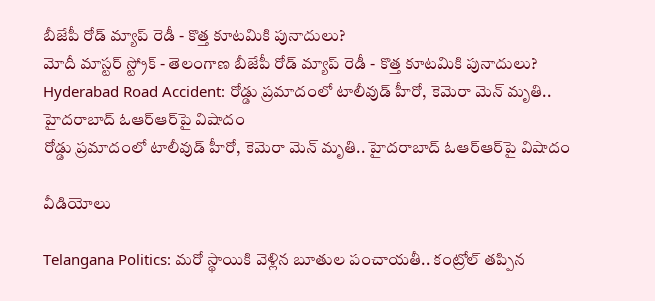బీజేపీ రోడ్ మ్యాప్ రెడీ - కొత్త కూటమికి పునాదులు?
మోదీ మాస్టర్ స్ట్రోక్ - తెలంగాణ బీజేపీ రోడ్ మ్యాప్ రెడీ - కొత్త కూటమికి పునాదులు?
Hyderabad Road Accident: రోడ్డు ప్రమాదంలో టాలీవుడ్ హీరో, కెమెరా మెన్ మృతి.. హైదరాబాద్ ఓఆర్ఆర్‌పై విషాదం
రోడ్డు ప్రమాదంలో టాలీవుడ్ హీరో, కెమెరా మెన్ మృతి.. హైదరాబాద్ ఓఆర్ఆర్‌పై విషాదం

వీడియోలు

Telangana Politics: మరో స్థాయికి వెళ్లిన బూతుల పంచాయతీ.. కంట్రోల్ తప్పిన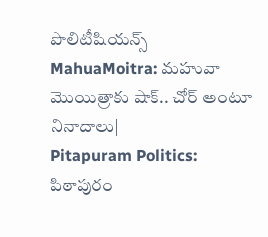పొలిటీషియన్స్
MahuaMoitra: మహువా మొయిత్రాకు షాక్.. చోర్ అంటూ నినాదాలు|
Pitapuram Politics: పిఠాపురం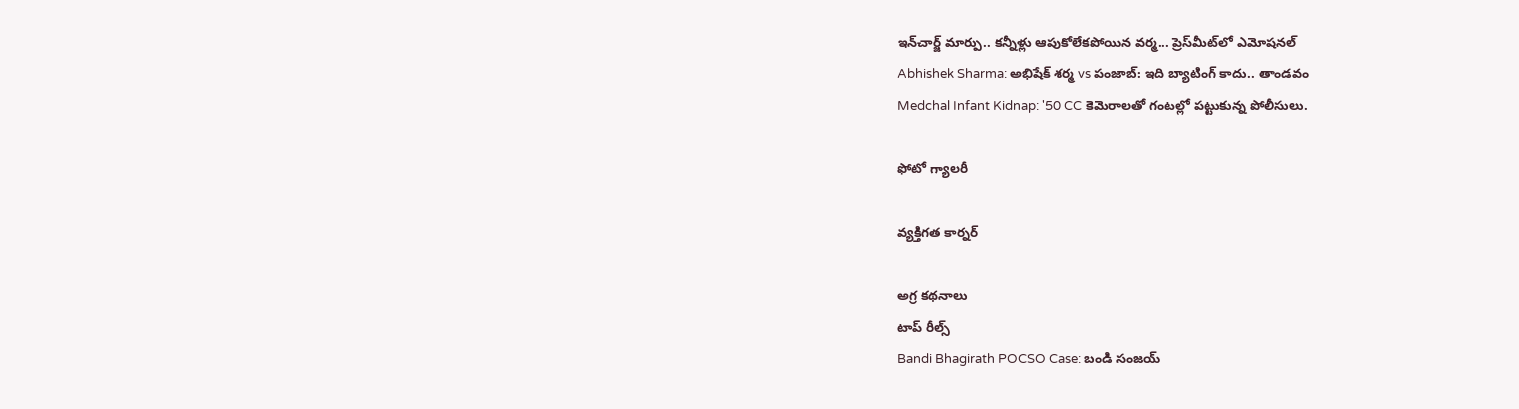ఇన్‌చార్జ్ మార్పు.. కన్నీళ్లు ఆపుకోలేకపోయిన వర్మ... ప్రెస్‌మీట్‌లో ఎమోషనల్
Abhishek Sharma: అభిషేక్ శర్మ vs పంజాబ్: ఇది బ్యాటింగ్ కాదు.. తాండవం
Medchal Infant Kidnap: '50 CC కెమెరాలతో గంటల్లో పట్టుకున్న పోలీసులు.

ఫోటో గ్యాలరీ

వ్యక్తిగత కార్నర్

అగ్ర కథనాలు
టాప్ రీల్స్
Bandi Bhagirath POCSO Case: బండి సంజయ్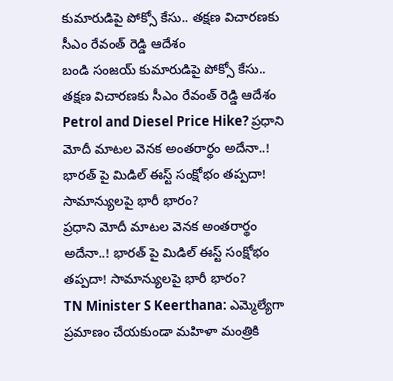కుమారుడిపై పోక్సో కేసు.. తక్షణ విచారణకు సీఎం రేవంత్ రెడ్డి ఆదేశం
బండి సంజయ్ కుమారుడిపై పోక్సో కేసు.. తక్షణ విచారణకు సీఎం రేవంత్ రెడ్డి ఆదేశం
Petrol and Diesel Price Hike? ప్రధాని మోదీ మాటల వెనక అంతరార్థం అదేనా..! భారత్ పై మిడిల్ ఈస్ట్ సంక్షోభం తప్పదా! సామాన్యులపై భారీ భారం?
ప్రధాని మోదీ మాటల వెనక అంతరార్థం అదేనా..! భారత్ పై మిడిల్ ఈస్ట్ సంక్షోభం తప్పదా! సామాన్యులపై భారీ భారం?
TN Minister S Keerthana: ఎమ్మెల్యేగా ప్రమాణం చేయకుండా మహిళా మంత్రికి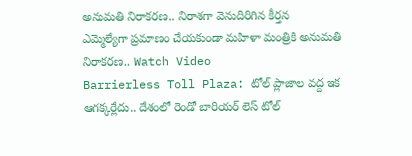అనుమతి నిరాకరణ.. నిరాశగా వెనుదిరిగిన కీర్తన
ఎమ్మెల్యేగా ప్రమాణం చేయకుండా మహిళా మంత్రికి అనుమతి నిరాకరణ.. Watch Video
Barrierless Toll Plaza: టోల్ ప్లాజాల వద్ద ఇక ఆగక్కర్లేదు.. దేశంలో రెండో బారియర్ లెస్ టోల్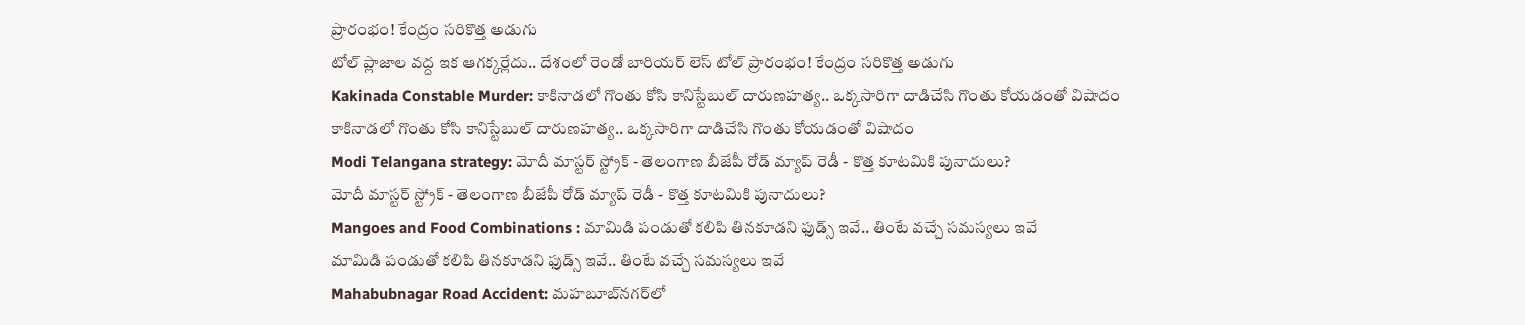ప్రారంభం! కేంద్రం సరికొత్త అడుగు
టోల్ ప్లాజాల వద్ద ఇక ఆగక్కర్లేదు.. దేశంలో రెండో బారియర్ లెస్ టోల్ ప్రారంభం! కేంద్రం సరికొత్త అడుగు
Kakinada Constable Murder: కాకినాడలో గొంతు కోసి కానిస్టేబుల్ దారుణహత్య.. ఒక్కసారిగా దాడిచేసి గొంతు కోయడంతో విషాదం
కాకినాడలో గొంతు కోసి కానిస్టేబుల్ దారుణహత్య.. ఒక్కసారిగా దాడిచేసి గొంతు కోయడంతో విషాదం
Modi Telangana strategy: మోదీ మాస్టర్ స్ట్రోక్ - తెలంగాణ బీజేపీ రోడ్ మ్యాప్ రెడీ - కొత్త కూటమికి పునాదులు?
మోదీ మాస్టర్ స్ట్రోక్ - తెలంగాణ బీజేపీ రోడ్ మ్యాప్ రెడీ - కొత్త కూటమికి పునాదులు?
Mangoes and Food Combinations : మామిడి పండుతో కలిపి తినకూడని ఫుడ్స్ ఇవే.. తింటే వచ్చే సమస్యలు ఇవే
మామిడి పండుతో కలిపి తినకూడని ఫుడ్స్ ఇవే.. తింటే వచ్చే సమస్యలు ఇవే
Mahabubnagar Road Accident: మహబూబ్‌నగర్‌లో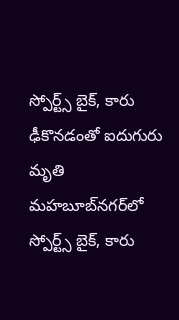స్పోర్ట్స్‌ బైక్, కారు ఢీకొనడంతో ఐదుగురు మృతి
మహబూబ్‌నగర్‌లో స్పోర్ట్స్‌ బైక్, కారు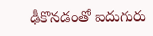ఢీకొనడంతో ఐదుగురు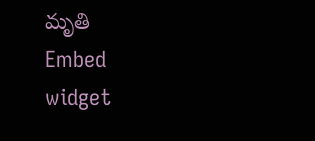మృతి
Embed widget